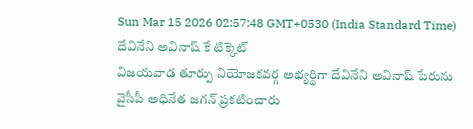Sun Mar 15 2026 02:57:48 GMT+0530 (India Standard Time)
దేవినేని అవినాష్ కే టిక్కెట్
విజయవాడ తూర్పు నియోజకవర్గ అభ్యర్థిగా దేవినేని అవినాష్ పేరును వైసీపీ అధినేత జగన్ ప్రకటించారు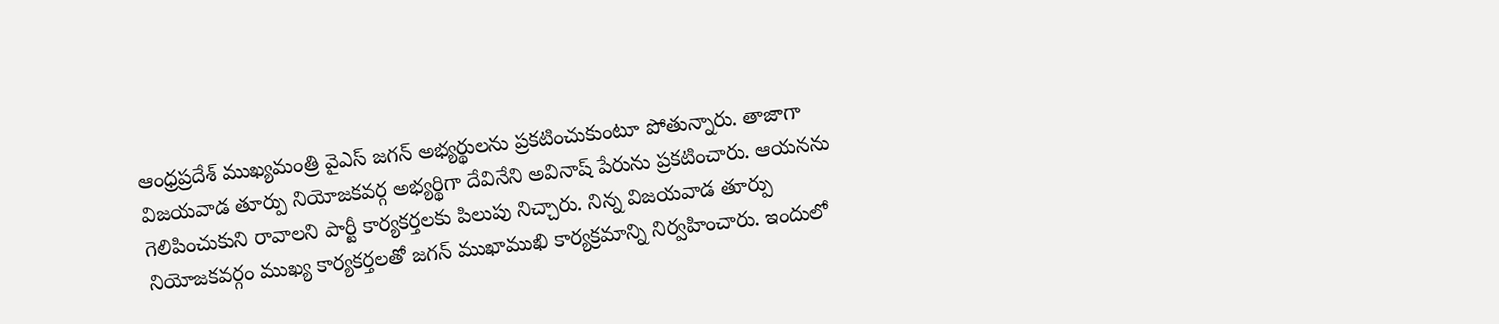ఆంధ్రప్రదేశ్ ముఖ్యమంత్రి వైఎస్ జగన్ అభ్యర్థులను ప్రకటించుకుంటూ పోతున్నారు. తాజాగా విజయవాడ తూర్పు నియోజకవర్గ అభ్యర్థిగా దేవినేని అవినాష్ పేరును ప్రకటించారు. ఆయనను గెలిపించుకుని రావాలని పార్టీ కార్యకర్తలకు పిలుపు నిచ్చారు. నిన్న విజయవాడ తూర్పు నియోజకవర్గం ముఖ్య కార్యకర్తలతో జగన్ ముఖాముఖి కార్యక్రమాన్ని నిర్వహించారు. ఇందులో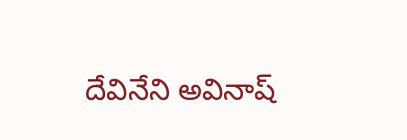దేవినేని అవినాష్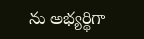ను అభ్యర్థిగా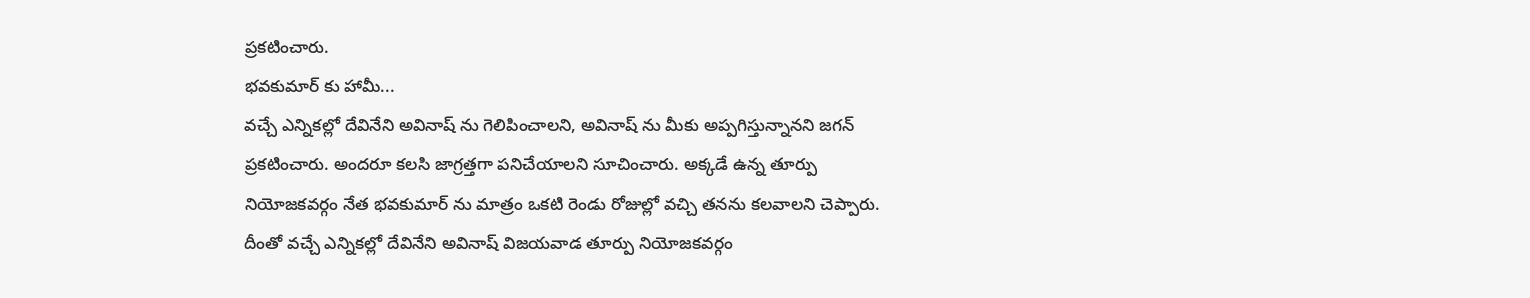ప్రకటించారు.
భవకుమార్ కు హామీ...
వచ్చే ఎన్నికల్లో దేవినేని అవినాష్ ను గెలిపించాలని, అవినాష్ ను మీకు అప్పగిస్తున్నానని జగన్ ప్రకటించారు. అందరూ కలసి జాగ్రత్తగా పనిచేయాలని సూచించారు. అక్కడే ఉన్న తూర్పు నియోజకవర్గం నేత భవకుమార్ ను మాత్రం ఒకటి రెండు రోజుల్లో వచ్చి తనను కలవాలని చెప్పారు. దీంతో వచ్చే ఎన్నికల్లో దేవినేని అవినాష్ విజయవాడ తూర్పు నియోజకవర్గం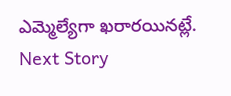ఎమ్మెల్యేగా ఖరారయినట్లే.
Next Story